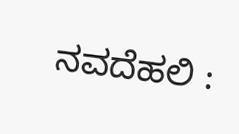ನವದೆಹಲಿ :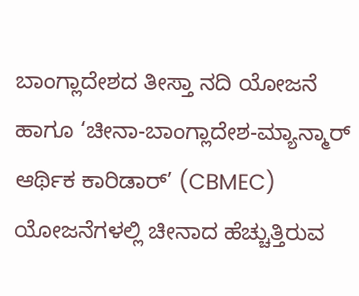ಬಾಂಗ್ಲಾದೇಶದ ತೀಸ್ತಾ ನದಿ ಯೋಜನೆ ಹಾಗೂ ‘ಚೀನಾ-ಬಾಂಗ್ಲಾದೇಶ-ಮ್ಯಾನ್ಮಾರ್ ಆರ್ಥಿಕ ಕಾರಿಡಾರ್’ (CBMEC) ಯೋಜನೆಗಳಲ್ಲಿ ಚೀನಾದ ಹೆಚ್ಚುತ್ತಿರುವ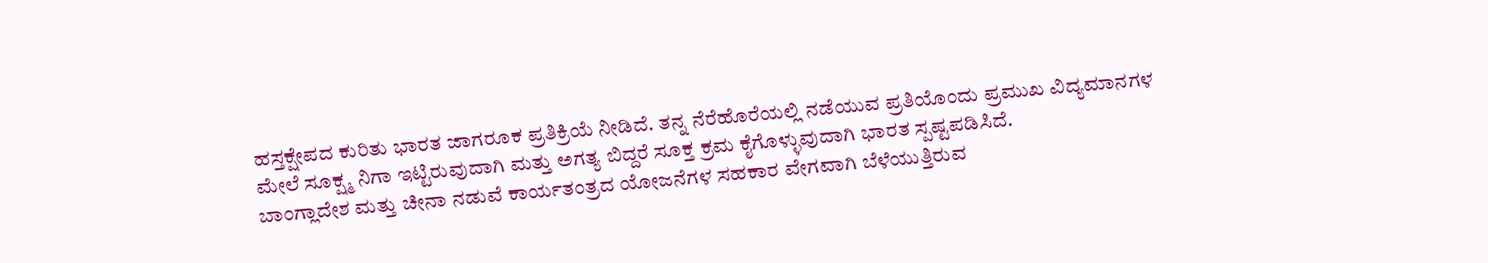ಹಸ್ತಕ್ಷೇಪದ ಕುರಿತು ಭಾರತ ಜಾಗರೂಕ ಪ್ರತಿಕ್ರಿಯೆ ನೀಡಿದೆ. ತನ್ನ ನೆರೆಹೊರೆಯಲ್ಲಿ ನಡೆಯುವ ಪ್ರತಿಯೊಂದು ಪ್ರಮುಖ ವಿದ್ಯಮಾನಗಳ ಮೇಲೆ ಸೂಕ್ಷ್ಮ ನಿಗಾ ಇಟ್ಟಿರುವುದಾಗಿ ಮತ್ತು ಅಗತ್ಯ ಬಿದ್ದರೆ ಸೂಕ್ತ ಕ್ರಮ ಕೈಗೊಳ್ಳುವುದಾಗಿ ಭಾರತ ಸ್ಪಷ್ಟಪಡಿಸಿದೆ.
ಬಾಂಗ್ಲಾದೇಶ ಮತ್ತು ಚೀನಾ ನಡುವೆ ಕಾರ್ಯತಂತ್ರದ ಯೋಜನೆಗಳ ಸಹಕಾರ ವೇಗವಾಗಿ ಬೆಳೆಯುತ್ತಿರುವ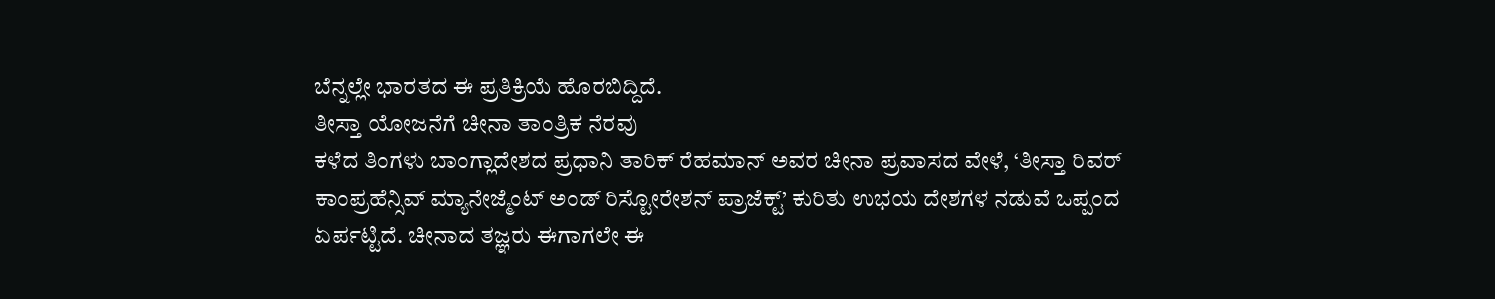ಬೆನ್ನಲ್ಲೇ ಭಾರತದ ಈ ಪ್ರತಿಕ್ರಿಯೆ ಹೊರಬಿದ್ದಿದೆ.
ತೀಸ್ತಾ ಯೋಜನೆಗೆ ಚೀನಾ ತಾಂತ್ರಿಕ ನೆರವು
ಕಳೆದ ತಿಂಗಳು ಬಾಂಗ್ಲಾದೇಶದ ಪ್ರಧಾನಿ ತಾರಿಕ್ ರೆಹಮಾನ್ ಅವರ ಚೀನಾ ಪ್ರವಾಸದ ವೇಳೆ, ‘ತೀಸ್ತಾ ರಿವರ್ ಕಾಂಪ್ರಹೆನ್ಸಿವ್ ಮ್ಯಾನೇಜ್ಮೆಂಟ್ ಅಂಡ್ ರಿಸ್ಟೋರೇಶನ್ ಪ್ರಾಜೆಕ್ಟ್’ ಕುರಿತು ಉಭಯ ದೇಶಗಳ ನಡುವೆ ಒಪ್ಪಂದ ಏರ್ಪಟ್ಟಿದೆ. ಚೀನಾದ ತಜ್ಞರು ಈಗಾಗಲೇ ಈ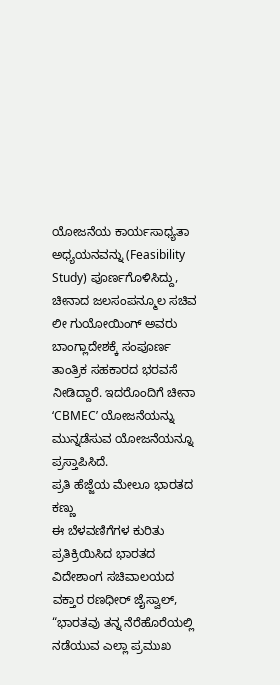ಯೋಜನೆಯ ಕಾರ್ಯಸಾಧ್ಯತಾ ಅಧ್ಯಯನವನ್ನು (Feasibility Study) ಪೂರ್ಣಗೊಳಿಸಿದ್ದು, ಚೀನಾದ ಜಲಸಂಪನ್ಮೂಲ ಸಚಿವ ಲೀ ಗುಯೋಯಿಂಗ್ ಅವರು ಬಾಂಗ್ಲಾದೇಶಕ್ಕೆ ಸಂಪೂರ್ಣ ತಾಂತ್ರಿಕ ಸಹಕಾರದ ಭರವಸೆ ನೀಡಿದ್ದಾರೆ. ಇದರೊಂದಿಗೆ ಚೀನಾ ‘CBMEC’ ಯೋಜನೆಯನ್ನು ಮುನ್ನಡೆಸುವ ಯೋಜನೆಯನ್ನೂ ಪ್ರಸ್ತಾಪಿಸಿದೆ.
ಪ್ರತಿ ಹೆಜ್ಜೆಯ ಮೇಲೂ ಭಾರತದ ಕಣ್ಣು
ಈ ಬೆಳವಣಿಗೆಗಳ ಕುರಿತು ಪ್ರತಿಕ್ರಿಯಿಸಿದ ಭಾರತದ ವಿದೇಶಾಂಗ ಸಚಿವಾಲಯದ ವಕ್ತಾರ ರಣಧೀರ್ ಜೈಸ್ವಾಲ್, “ಭಾರತವು ತನ್ನ ನೆರೆಹೊರೆಯಲ್ಲಿ ನಡೆಯುವ ಎಲ್ಲಾ ಪ್ರಮುಖ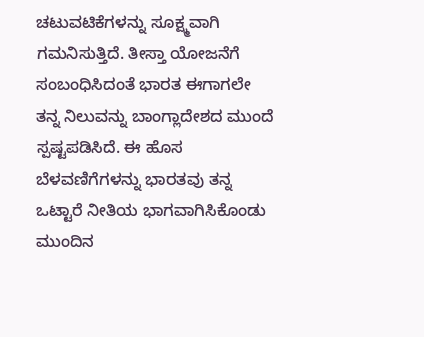ಚಟುವಟಿಕೆಗಳನ್ನು ಸೂಕ್ಷ್ಮವಾಗಿ ಗಮನಿಸುತ್ತಿದೆ. ತೀಸ್ತಾ ಯೋಜನೆಗೆ ಸಂಬಂಧಿಸಿದಂತೆ ಭಾರತ ಈಗಾಗಲೇ ತನ್ನ ನಿಲುವನ್ನು ಬಾಂಗ್ಲಾದೇಶದ ಮುಂದೆ ಸ್ಪಷ್ಟಪಡಿಸಿದೆ. ಈ ಹೊಸ ಬೆಳವಣಿಗೆಗಳನ್ನು ಭಾರತವು ತನ್ನ ಒಟ್ಟಾರೆ ನೀತಿಯ ಭಾಗವಾಗಿಸಿಕೊಂಡು ಮುಂದಿನ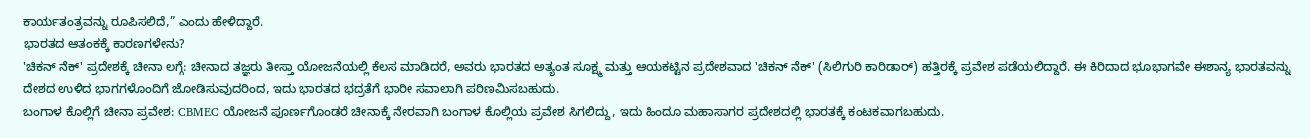ಕಾರ್ಯತಂತ್ರವನ್ನು ರೂಪಿಸಲಿದೆ,” ಎಂದು ಹೇಳಿದ್ದಾರೆ.
ಭಾರತದ ಆತಂಕಕ್ಕೆ ಕಾರಣಗಳೇನು?
'ಚಿಕನ್ ನೆಕ್' ಪ್ರದೇಶಕ್ಕೆ ಚೀನಾ ಲಗ್ಗೆ: ಚೀನಾದ ತಜ್ಞರು ತೀಸ್ತಾ ಯೋಜನೆಯಲ್ಲಿ ಕೆಲಸ ಮಾಡಿದರೆ, ಅವರು ಭಾರತದ ಅತ್ಯಂತ ಸೂಕ್ಷ್ಮ ಮತ್ತು ಆಯಕಟ್ಟಿನ ಪ್ರದೇಶವಾದ 'ಚಿಕನ್ ನೆಕ್' (ಸಿಲಿಗುರಿ ಕಾರಿಡಾರ್) ಹತ್ತಿರಕ್ಕೆ ಪ್ರವೇಶ ಪಡೆಯಲಿದ್ದಾರೆ. ಈ ಕಿರಿದಾದ ಭೂಭಾಗವೇ ಈಶಾನ್ಯ ಭಾರತವನ್ನು ದೇಶದ ಉಳಿದ ಭಾಗಗಳೊಂದಿಗೆ ಜೋಡಿಸುವುದರಿಂದ, ಇದು ಭಾರತದ ಭದ್ರತೆಗೆ ಭಾರೀ ಸವಾಲಾಗಿ ಪರಿಣಮಿಸಬಹುದು.
ಬಂಗಾಳ ಕೊಲ್ಲಿಗೆ ಚೀನಾ ಪ್ರವೇಶ: CBMEC ಯೋಜನೆ ಪೂರ್ಣಗೊಂಡರೆ ಚೀನಾಕ್ಕೆ ನೇರವಾಗಿ ಬಂಗಾಳ ಕೊಲ್ಲಿಯ ಪ್ರವೇಶ ಸಿಗಲಿದ್ದು, ಇದು ಹಿಂದೂ ಮಹಾಸಾಗರ ಪ್ರದೇಶದಲ್ಲಿ ಭಾರತಕ್ಕೆ ಕಂಟಕವಾಗಬಹುದು.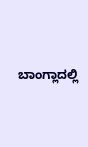ಬಾಂಗ್ಲಾದಲ್ಲಿ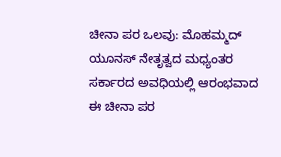ಚೀನಾ ಪರ ಒಲವು: ಮೊಹಮ್ಮದ್ ಯೂನಸ್ ನೇತೃತ್ವದ ಮಧ್ಯಂತರ ಸರ್ಕಾರದ ಅವಧಿಯಲ್ಲಿ ಆರಂಭವಾದ ಈ ಚೀನಾ ಪರ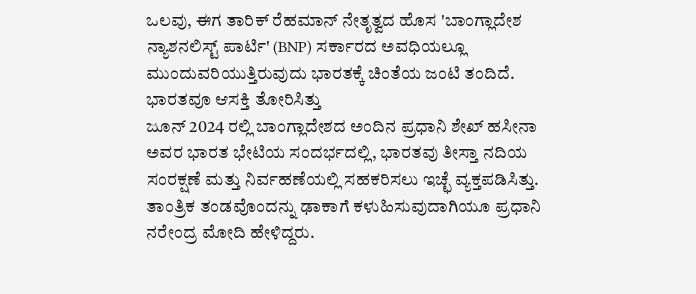ಒಲವು, ಈಗ ತಾರಿಕ್ ರೆಹಮಾನ್ ನೇತೃತ್ವದ ಹೊಸ 'ಬಾಂಗ್ಲಾದೇಶ ನ್ಯಾಶನಲಿಸ್ಟ್ ಪಾರ್ಟಿ' (BNP) ಸರ್ಕಾರದ ಅವಧಿಯಲ್ಲೂ ಮುಂದುವರಿಯುತ್ತಿರುವುದು ಭಾರತಕ್ಕೆ ಚಿಂತೆಯ ಜಂಟಿ ತಂದಿದೆ.
ಭಾರತವೂ ಆಸಕ್ತಿ ತೋರಿಸಿತ್ತು
ಜೂನ್ 2024 ರಲ್ಲಿ ಬಾಂಗ್ಲಾದೇಶದ ಅಂದಿನ ಪ್ರಧಾನಿ ಶೇಖ್ ಹಸೀನಾ ಅವರ ಭಾರತ ಭೇಟಿಯ ಸಂದರ್ಭದಲ್ಲಿ, ಭಾರತವು ತೀಸ್ತಾ ನದಿಯ ಸಂರಕ್ಷಣೆ ಮತ್ತು ನಿರ್ವಹಣೆಯಲ್ಲಿ ಸಹಕರಿಸಲು ಇಚ್ಛೆ ವ್ಯಕ್ತಪಡಿಸಿತ್ತು. ತಾಂತ್ರಿಕ ತಂಡವೊಂದನ್ನು ಢಾಕಾಗೆ ಕಳುಹಿಸುವುದಾಗಿಯೂ ಪ್ರಧಾನಿ ನರೇಂದ್ರ ಮೋದಿ ಹೇಳಿದ್ದರು.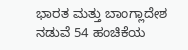ಭಾರತ ಮತ್ತು ಬಾಂಗ್ಲಾದೇಶ ನಡುವೆ 54 ಹಂಚಿಕೆಯ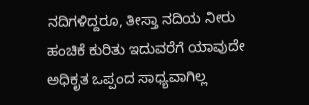ನದಿಗಳಿದ್ದರೂ, ತೀಸ್ತಾ ನದಿಯ ನೀರು ಹಂಚಿಕೆ ಕುರಿತು ಇದುವರೆಗೆ ಯಾವುದೇ ಅಧಿಕೃತ ಒಪ್ಪಂದ ಸಾಧ್ಯವಾಗಿಲ್ಲ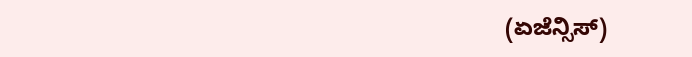(ಏಜೆನ್ಸಿಸ್)